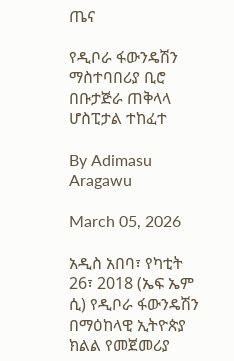ጤና

የዲቦራ ፋውንዴሽን ማስተባበሪያ ቢሮ በቡታጅራ ጠቅላላ ሆስፒታል ተከፈተ

By Adimasu Aragawu

March 05, 2026

አዲስ አበባ፣ የካቲት 26፣ 2018 (ኤፍ ኤም ሲ) የዲቦራ ፋውንዴሽን በማዕከላዊ ኢትዮጵያ ክልል የመጀመሪያ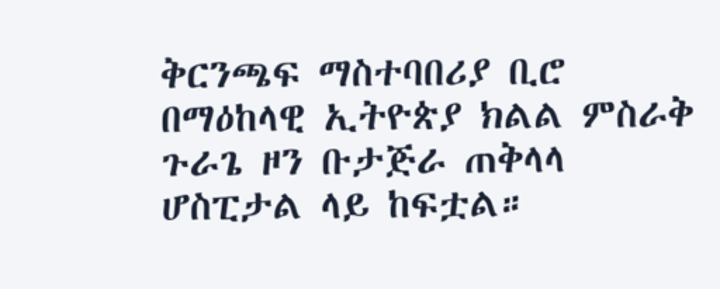ቅርንጫፍ ማስተባበሪያ ቢሮ በማዕከላዊ ኢትዮጵያ ክልል ምስራቅ ጉራጌ ዞን ቡታጅራ ጠቅላላ ሆስፒታል ላይ ከፍቷል።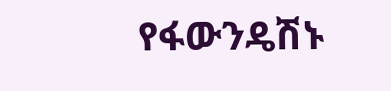የፋውንዴሽኑ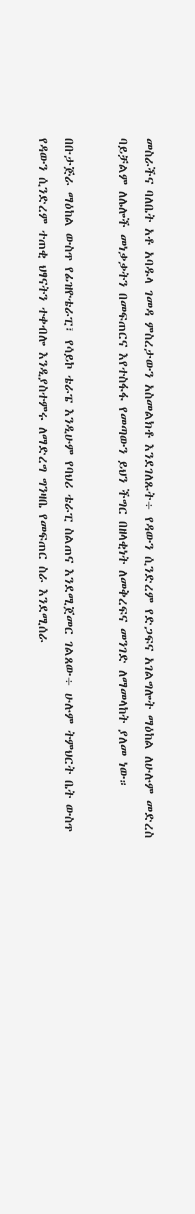መስራችና ባለቤት አቶ አባዱላ ገመዳ ምስረታውን አስመልክቶ እንደገለጹት÷ የዳውን ሲንድረም የድጋፍና አገልግሎት ማዕከል ለሁሉም መድረስ ባይቻልም ለሌሎች መነቃቃትን በመፍጠርና እየተስፋፋ የመጣውን ይህን ችግር በዘላቂነት ለመቅረፍና መንገድ ለማመላከት ያለመ ነው።

በቡታጅራ ማዕከል ውስጥ የፊዝዮቴራፒ፣ የሳይኮ ቴራፔ እንዲሁም የባህሪ ቴራፒ ስልጠና እንደሚጀመር ገልጸው÷ ሁሉም ትምህርት ቤት ውስጥ የዳውን ሲንድረም ተጠቂ ህፃናትን ተቀብሎ እንዲያስተምሩ ለማድረግ ግንዛቤ የመፍጠር ስራ እንደሚሰራ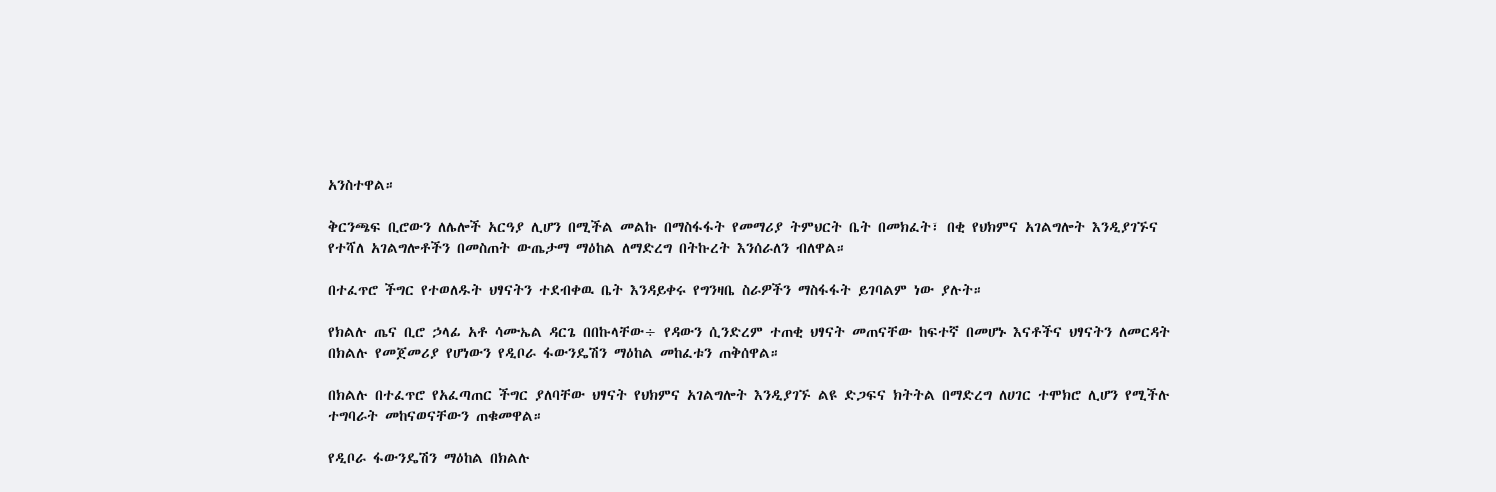አንስተዋል።

ቅርንጫፍ ቢሮውን ለሌሎች አርዓያ ሊሆን በሚችል መልኩ በማስፋፋት የመማሪያ ትምህርት ቤት በመክፈት፣ በቂ የህክምና አገልግሎት እንዲያገኙና የተሻለ አገልግሎቶችን በመስጠት ውጤታማ ማዕከል ለማድረግ በትኩረት እንሰራለን ብለዋል።

በተፈጥሮ ችግር የተወለዱት ህፃናትን ተደብቀዉ ቤት እንዳይቀሩ የግንዛቤ ስራዎችን ማስፋፋት ይገባልም ነው ያሉት።

የክልሉ ጤና ቢሮ ኃላፊ አቶ ሳሙኤል ዳርጌ በበኩላቸው÷ የዳውን ሲንድረም ተጠቂ ህፃናት መጠናቸው ከፍተኛ በመሆኑ እናቶችና ህፃናትን ለመርዳት በክልሉ የመጀመሪያ የሆነውን የዲቦራ ፋውንዴሽን ማዕከል መከፈቱን ጠቅሰዋል።

በክልሉ በተፈጥሮ የአፈጣጠር ችግር ያለባቸው ህፃናት የህክምና አገልግሎት እንዲያገኙ ልዩ ድጋፍና ክትትል በማድረግ ለሀገር ተሞክሮ ሊሆን የሚችሉ ተግባራት መከናወናቸውን ጠቁመዋል።

የዲቦራ ፋውንዴሽን ማዕከል በክልሉ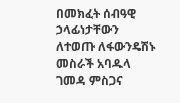በመክፈት ሰብዓዊ ኃላፊነታቸውን ለተወጡ ለፋውንዴሽኑ መስራች አባዱላ ገመዳ ምስጋና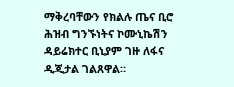ማቅረባቸውን የክልሉ ጤና ቢሮ ሕዝብ ግንኙነትና ኮሙኒኬሽን ዳይሬክተር ቢኒያም ገዙ ለፋና ዲጂታል ገልጸዋል።